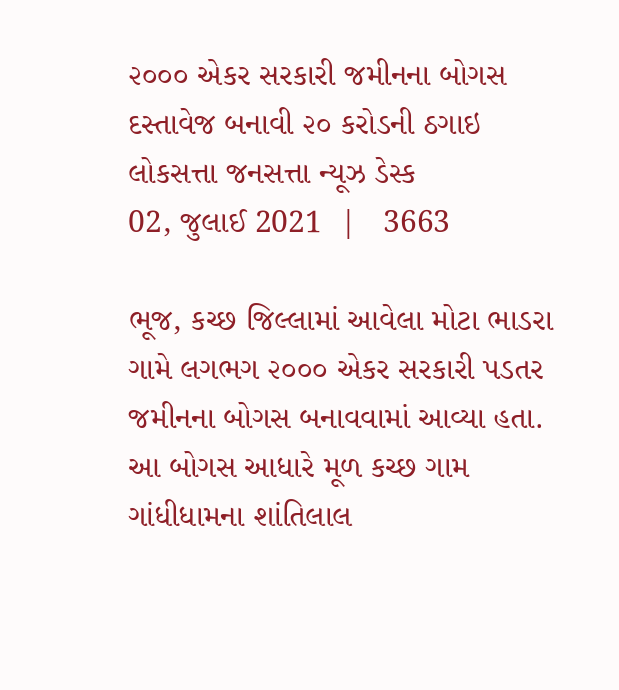૨૦૦૦ એકર સરકારી જમીનના બોગસ દસ્તાવેજ બનાવી ૨૦ કરોડની ઠગાઇ
લોકસત્તા જનસત્તા ન્યૂઝ ડેસ્ક
02, જુલાઈ 2021  |   3663

ભૂજ, કચ્છ જિલ્લામાં આવેલા મોટા ભાડરા ગામે લગભગ ૨૦૦૦ એકર સરકારી પડતર જમીનના બોગસ બનાવવામાં આવ્યા હતા. આ બોગસ આધારે મૂળ કચ્છ ગામ ગાંધીધામના શાંતિલાલ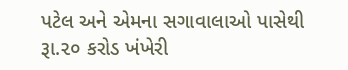પટેલ અને એમના સગાવાલાઓ પાસેથી રૂા.૨૦ કરોડ ખંખેરી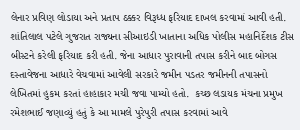લેનાર પ્રવિણ લોડાયા અને પ્રતાપ ઠક્કર વિરૂધ્ધ ફરિયાદ દાખલ કરવામાં આવી હતી. શાંતિલાલ પટેલે ગુજરાત રાજ્યના સીઆઇડી ખાતાના અધિક પોલીસ મહાનિર્દેશક ટીસ બીસ્ટને કરેલી ફરિયાદ કરી હતી. જેના આધાર પુરાવાની તપાસ કરીને બાદ બોગસ દસ્તાવેજના આધારે વેચવામાં આવેલી સરકારે જમીન પડતર જમીનની તપાસનો લેખિતમાં હુકમ કરતાં હાહાકાર મચી જવા પામ્યો હતો.  કચ્છ લડાયક મંચના પ્રમુખ રમેશભાઈ જણાવ્યું હતું કે આ મામલે પુરેપુરી તપાસ કરવામાં આવે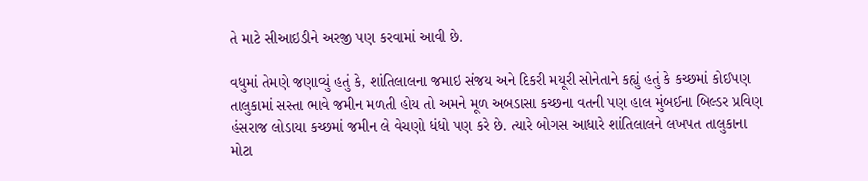તે માટે સીઆઇડીને અરજી પણ કરવામાં આવી છે.

વધુમાં તેમણે જણાવ્યું હતું કે, શાંતિલાલના જમાઇ સંજય અને દિકરી મયૂરી સોનેતાને કહ્યું હતું કે કચ્છમાં કોઈપણ તાલુકામાં સસ્તા ભાવે જમીન મળતી હોય તો અમને મૂળ અબડાસા કચ્છના વતની પણ હાલ મુંબઈના બિલ્ડર પ્રવિણ હંસરાજ લોડાયા કચ્છમાં જમીન લે વેચણો ધંધો પણ કરે છે. ત્યારે બોગસ આધારે શાંતિલાલને લખપત તાલુકાના મોટા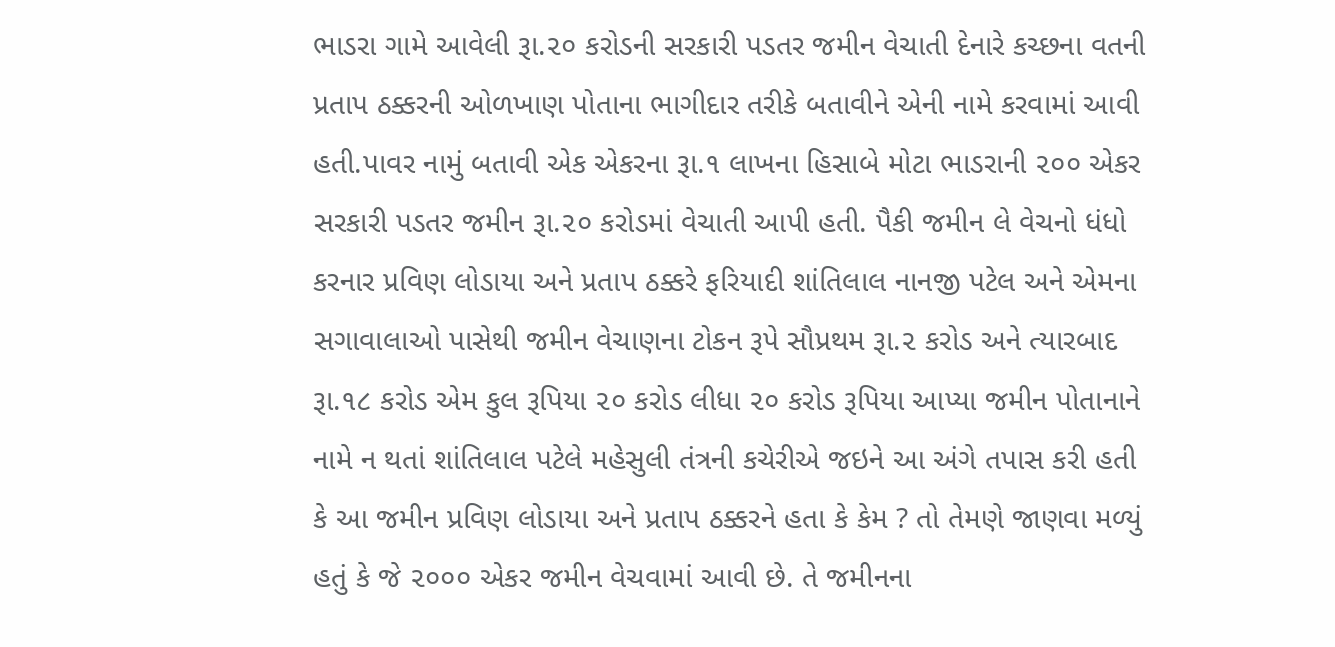ભાડરા ગામે આવેલી રૂા.૨૦ કરોડની સરકારી પડતર જમીન વેચાતી દેનારે કચ્છના વતની પ્રતાપ ઠક્કરની ઓળખાણ પોતાના ભાગીદાર તરીકે બતાવીને એની નામે કરવામાં આવી હતી.પાવર નામું બતાવી એક એકરના રૂા.૧ લાખના હિસાબે મોટા ભાડરાની ૨૦૦ એકર સરકારી પડતર જમીન રૂા.૨૦ કરોડમાં વેચાતી આપી હતી. પૈકી જમીન લે વેચનો ધંધો કરનાર પ્રવિણ લોડાયા અને પ્રતાપ ઠક્કરે ફરિયાદી શાંતિલાલ નાનજી પટેલ અને એમના સગાવાલાઓ પાસેથી જમીન વેચાણના ટોકન રૂપે સૌપ્રથમ રૂા.૨ કરોડ અને ત્યારબાદ રૂા.૧૮ કરોડ એમ કુલ રૂપિયા ૨૦ કરોડ લીધા ૨૦ કરોડ રૂપિયા આપ્યા જમીન પોતાનાને નામે ન થતાં શાંતિલાલ પટેલે મહેસુલી તંત્રની કચેરીએ જઇને આ અંગે તપાસ કરી હતી કે આ જમીન પ્રવિણ લોડાયા અને પ્રતાપ ઠક્કરને હતા કે કેમ ? તો તેમણે જાણવા મળ્યું હતું કે જે ૨૦૦૦ એકર જમીન વેચવામાં આવી છે. તે જમીનના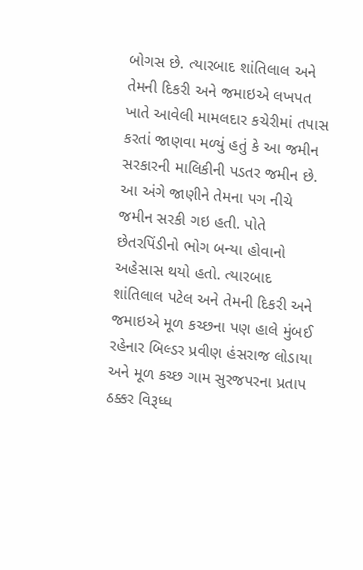બોગસ છે. ત્યારબાદ શાંતિલાલ અને તેમની દિકરી અને જમાઇએ લખપત ખાતે આવેલી મામલદાર કચેરીમાં તપાસ કરતાં જાણવા મળ્યું હતું કે આ જમીન સરકારની માલિકીની પડતર જમીન છે. આ અંગે જાણીને તેમના પગ નીચે જમીન સરકી ગઇ હતી. પોતે છેતરપિંડીનો ભોગ બન્યા હોવાનો અહેસાસ થયો હતો. ત્યારબાદ શાંતિલાલ પટેલ અને તેમની દિકરી અને જમાઇએ મૂળ કચ્છના પણ હાલે મુંબઈ રહેનાર બિલ્ડર પ્રવીણ હંસરાજ લોડાયા અને મૂળ કચ્છ ગામ સુરજપરના પ્રતાપ ઠક્કર વિરૂધ્ધ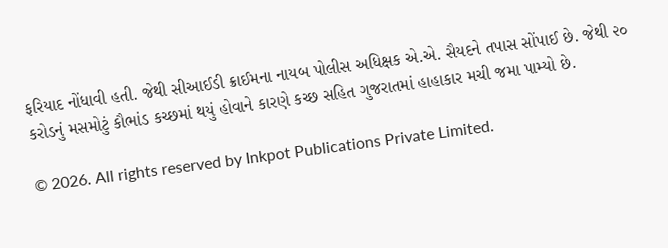ફરિયાદ નોંધાવી હતી. જેથી સીઆઈડી ક્રાઈમના નાયબ પોલીસ અધિક્ષક એ.એ. સૈયદને તપાસ સોંપાઈ છે. જેથી ૨૦ કરોડનું મસમોટું કૌભાંડ કચ્છમાં થયું હોવાને કારણે કચ્છ સહિત ગુજરાતમાં હાહાકાર મચી જમા પામ્યો છે.

© 2026. All rights reserved by Inkpot Publications Private Limited.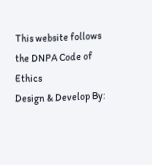This website follows the DNPA Code of Ethics
Design & Develop By: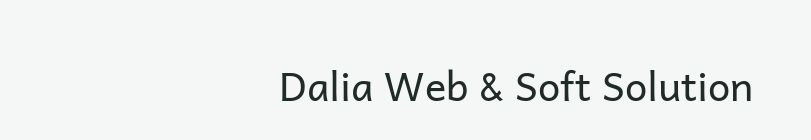Dalia Web & Soft Solution